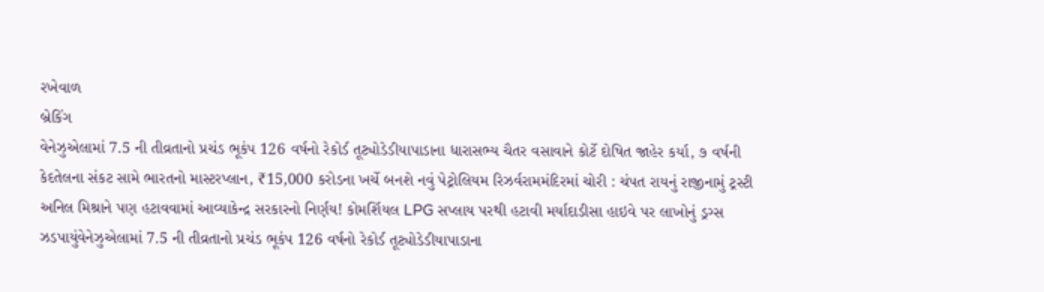રખેવાળ
બ્રેકિંગ
વેનેઝુએલામાં 7.5 ની તીવ્રતાનો પ્રચંડ ભૂકંપ 126 વર્ષનો રેકોર્ડ તૂટ્યોડેડીયાપાડાના ધારાસભ્ય ચૈતર વસાવાને કોર્ટે દોષિત જાહેર કર્યા, ૭ વર્ષની કેદતેલના સંકટ સામે ભારતનો માસ્ટરપ્લાન, ₹15,000 કરોડના ખર્ચે બનશે નવું પેટ્રોલિયમ રિઝર્વરામમંદિરમાં ચોરી : ચંપત રાયનું રાજીનામું ટ્રસ્ટી અનિલ મિશ્રાને પણ હટાવવામાં આવ્યાકેન્દ્ર સરકારનો નિર્ણય! કોમર્શિયલ LPG સપ્લાય પરથી હટાવી મર્યાદાડીસા હાઇવે પર લાખોનું ડ્રગ્સ ઝડપાયુંવેનેઝુએલામાં 7.5 ની તીવ્રતાનો પ્રચંડ ભૂકંપ 126 વર્ષનો રેકોર્ડ તૂટ્યોડેડીયાપાડાના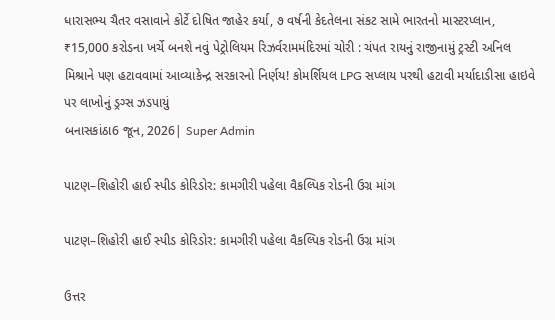ધારાસભ્ય ચૈતર વસાવાને કોર્ટે દોષિત જાહેર કર્યા, ૭ વર્ષની કેદતેલના સંકટ સામે ભારતનો માસ્ટરપ્લાન, ₹15,000 કરોડના ખર્ચે બનશે નવું પેટ્રોલિયમ રિઝર્વરામમંદિરમાં ચોરી : ચંપત રાયનું રાજીનામું ટ્રસ્ટી અનિલ મિશ્રાને પણ હટાવવામાં આવ્યાકેન્દ્ર સરકારનો નિર્ણય! કોમર્શિયલ LPG સપ્લાય પરથી હટાવી મર્યાદાડીસા હાઇવે પર લાખોનું ડ્રગ્સ ઝડપાયું
બનાસકાંઠા6 જૂન, 2026| Super Admin

પાટણ–શિહોરી હાઈ સ્પીડ કોરિડોર: કામગીરી પહેલા વૈકલ્પિક રોડની ઉગ્ર માંગ

પાટણ–શિહોરી હાઈ સ્પીડ કોરિડોર: કામગીરી પહેલા વૈકલ્પિક રોડની ઉગ્ર માંગ

ઉત્તર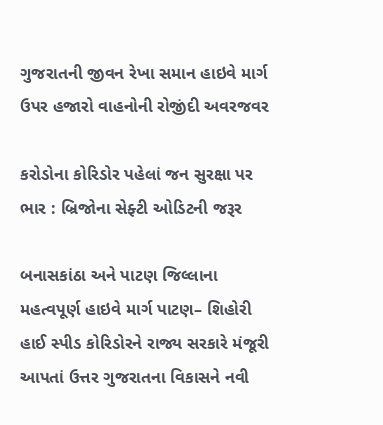ગુજરાતની જીવન રેખા સમાન હાઇવે માર્ગ ઉપર હજારો વાહનોની રોજીંદી અવરજવર

કરોડોના કોરિડોર પહેલાં જન સુરક્ષા પર ભાર : બ્રિજોના સેફ્ટી ઓડિટની જરૂર

બનાસકાંઠા અને પાટણ જિલ્લાના મહત્વપૂર્ણ હાઇવે માર્ગ પાટણ– શિહોરી હાઈ સ્પીડ કોરિડોરને રાજ્ય સરકારે મંજૂરી આપતાં ઉત્તર ગુજરાતના વિકાસને નવી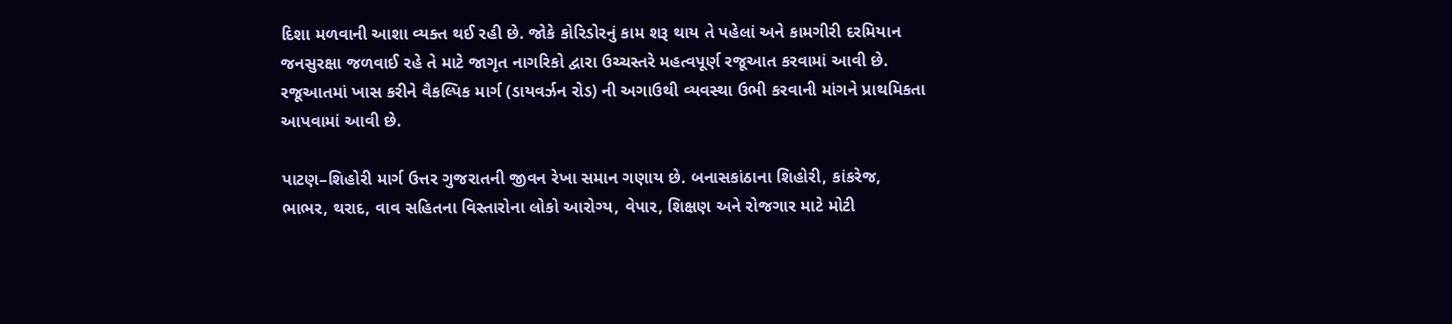દિશા મળવાની આશા વ્યક્ત થઈ રહી છે. જોકે કોરિડોરનું કામ શરૂ થાય તે પહેલાં અને કામગીરી દરમિયાન જનસુરક્ષા જળવાઈ રહે તે માટે જાગૃત નાગરિકો દ્વારા ઉચ્ચસ્તરે મહત્વપૂર્ણ રજૂઆત કરવામાં આવી છે. રજૂઆતમાં ખાસ કરીને વૈકલ્પિક માર્ગ (ડાયવર્ઝન રોડ) ની અગાઉથી વ્યવસ્થા ઉભી કરવાની માંગને પ્રાથમિકતા આપવામાં આવી છે.

પાટણ–શિહોરી માર્ગ ઉત્તર ગુજરાતની જીવન રેખા સમાન ગણાય છે. બનાસકાંઠાના શિહોરી, કાંકરેજ, ભાભર, થરાદ, વાવ સહિતના વિસ્તારોના લોકો આરોગ્ય, વેપાર, શિક્ષણ અને રોજગાર માટે મોટી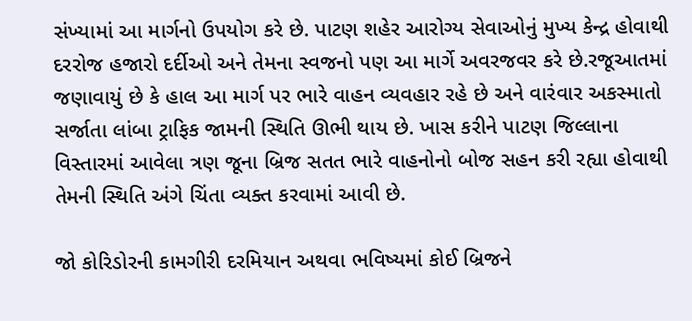સંખ્યામાં આ માર્ગનો ઉપયોગ કરે છે. પાટણ શહેર આરોગ્ય સેવાઓનું મુખ્ય કેન્દ્ર હોવાથી દરરોજ હજારો દર્દીઓ અને તેમના સ્વજનો પણ આ માર્ગે અવરજવર કરે છે.રજૂઆતમાં જણાવાયું છે કે હાલ આ માર્ગ પર ભારે વાહન વ્યવહાર રહે છે અને વારંવાર અકસ્માતો સર્જાતા લાંબા ટ્રાફિક જામની સ્થિતિ ઊભી થાય છે. ખાસ કરીને પાટણ જિલ્લાના વિસ્તારમાં આવેલા ત્રણ જૂના બ્રિજ સતત ભારે વાહનોનો બોજ સહન કરી રહ્યા હોવાથી તેમની સ્થિતિ અંગે ચિંતા વ્યક્ત કરવામાં આવી છે.

જો કોરિડોરની કામગીરી દરમિયાન અથવા ભવિષ્યમાં કોઈ બ્રિજને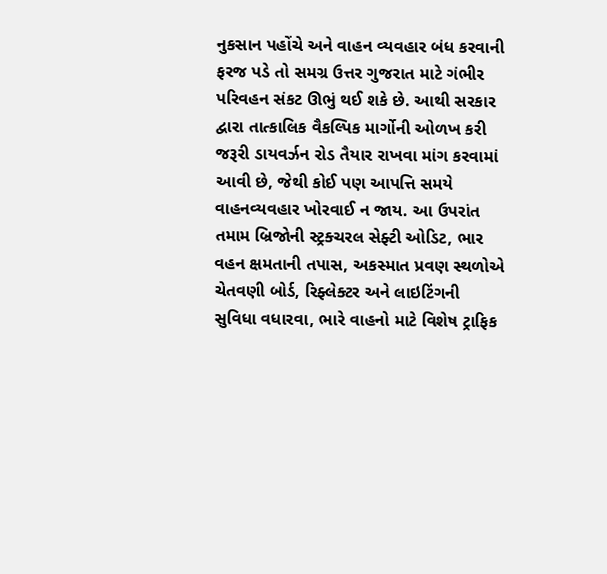નુકસાન પહોંચે અને વાહન વ્યવહાર બંધ કરવાની ફરજ પડે તો સમગ્ર ઉત્તર ગુજરાત માટે ગંભીર પરિવહન સંકટ ઊભું થઈ શકે છે. આથી સરકાર દ્વારા તાત્કાલિક વૈકલ્પિક માર્ગોની ઓળખ કરી જરૂરી ડાયવર્ઝન રોડ તૈયાર રાખવા માંગ કરવામાં આવી છે, જેથી કોઈ પણ આપત્તિ સમયે વાહનવ્યવહાર ખોરવાઈ ન જાય. આ ઉપરાંત તમામ બ્રિજોની સ્ટ્રક્ચરલ સેફ્ટી ઓડિટ, ભાર વહન ક્ષમતાની તપાસ, અકસ્માત પ્રવણ સ્થળોએ ચેતવણી બોર્ડ, રિફ્લેક્ટર અને લાઇટિંગની સુવિધા વધારવા, ભારે વાહનો માટે વિશેષ ટ્રાફિક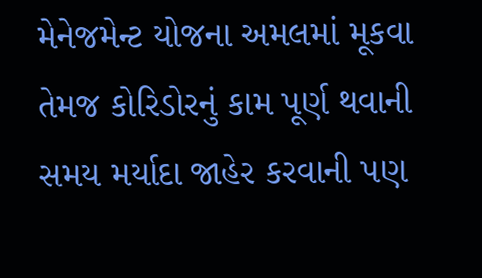મેનેજમેન્ટ યોજના અમલમાં મૂકવા તેમજ કોરિડોરનું કામ પૂર્ણ થવાની સમય મર્યાદા જાહેર કરવાની પણ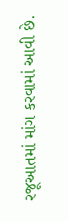રજૂઆતમાં માંગ કરવામાં આવી છે.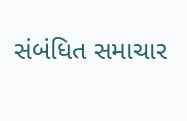સંબંધિત સમાચાર